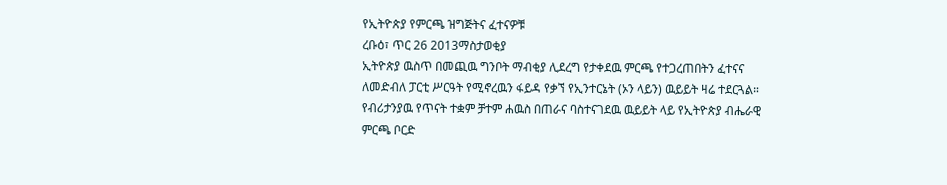የኢትዮጵያ የምርጫ ዝግጅትና ፈተናዎቹ
ረቡዕ፣ ጥር 26 2013ማስታወቂያ
ኢትዮጵያ ዉስጥ በመጪዉ ግንቦት ማብቂያ ሊደረግ የታቀደዉ ምርጫ የተጋረጠበትን ፈተናና ለመድብለ ፓርቲ ሥርዓት የሚኖረዉን ፋይዳ የቃኘ የኢንተርኔት (ኦን ላይን) ዉይይት ዛሬ ተደርጓል። የብሪታንያዉ የጥናት ተቋም ቻተም ሐዉስ በጠራና ባስተናገደዉ ዉይይት ላይ የኢትዮጵያ ብሔራዊ ምርጫ ቦርድ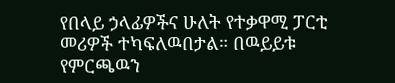የበላይ ኃላፊዎችና ሁለት የተቃዋሚ ፓርቲ መሪዎች ተካፍለዉበታል። በዉይይቱ የምርጫዉን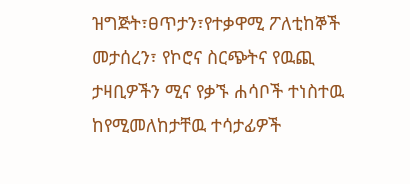ዝግጅት፣ፀጥታን፣የተቃዋሚ ፖለቲከኞች መታሰረን፣ የኮሮና ስርጭትና የዉጪ ታዛቢዎችን ሚና የቃኙ ሐሳቦች ተነስተዉ ከየሚመለከታቸዉ ተሳታፊዎች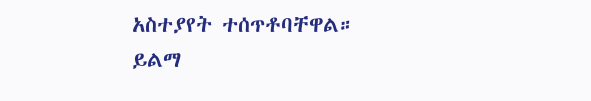አስተያየት ተሰጥቶባቸዋል።
ይልማ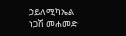ኃይለሚካኤል
ነጋሽ መሐመድ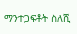ማንተጋፍቶት ስለሺ